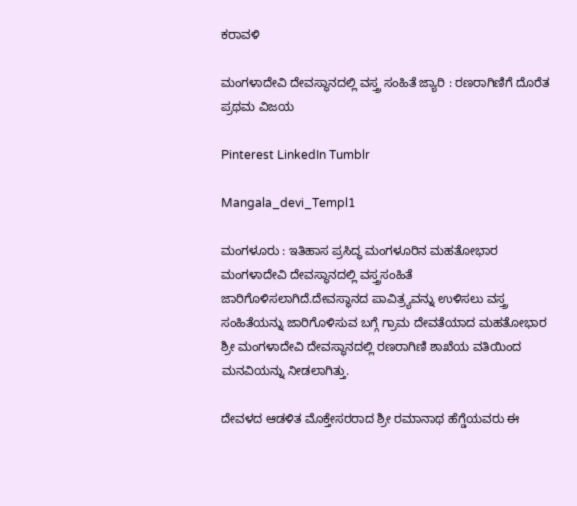ಕರಾವಳಿ

ಮಂಗಳಾದೇವಿ ದೇವಸ್ಥಾನದಲ್ಲಿ ವಸ್ತ್ರ ಸಂಹಿತೆ ಜ್ಯಾರಿ : ರಣರಾಗಿಣಿಗೆ ದೊರೆತ ಪ್ರಥಮ ವಿಜಯ

Pinterest LinkedIn Tumblr

Mangala_devi_Templ1

ಮಂಗಳೂರು : ಇತಿಹಾಸ ಪ್ರಸಿದ್ಧ ಮಂಗಳೂರಿನ ಮಹತೋಭಾರ ಮಂಗಳಾದೇವಿ ದೇವಸ್ಥಾನದಲ್ಲಿ ವಸ್ತ್ರಸಂಹಿತೆ ಜಾರಿಗೊಳಿಸಲಾಗಿದೆ.ದೇವಸ್ಥಾನದ ಪಾವಿತ್ರ್ಯವನ್ನು ಉಳಿಸಲು ವಸ್ತ್ರ ಸಂಹಿತೆಯನ್ನು ಜಾರಿಗೊಳಿಸುವ ಬಗ್ಗೆ ಗ್ರಾಮ ದೇವತೆಯಾದ ಮಹತೋಭಾರ ಶ್ರೀ ಮಂಗಳಾದೇವಿ ದೇವಸ್ಥಾನದಲ್ಲಿ ರಣರಾಗಿಣಿ ಶಾಖೆಯ ವತಿಯಿಂದ ಮನವಿಯನ್ನು ನೀಡಲಾಗಿತ್ತು.

ದೇವಳದ ಆಡಳಿತ ಮೊಕ್ತೇಸರರಾದ ಶ್ರೀ ರಮಾನಾಥ ಹೆಗ್ಡೆಯವರು ಈ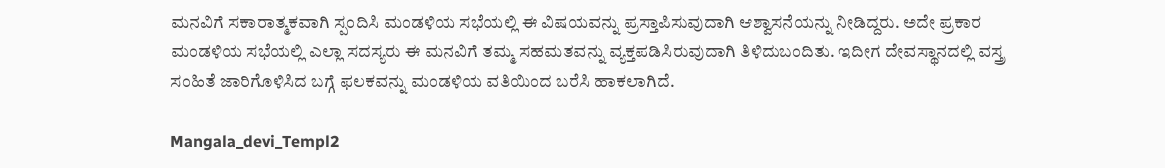ಮನವಿಗೆ ಸಕಾರಾತ್ಮಕವಾಗಿ ಸ್ಪಂದಿಸಿ ಮಂಡಳಿಯ ಸಭೆಯಲ್ಲಿ ಈ ವಿಷಯವನ್ನು ಪ್ರಸ್ತಾಪಿಸುವುದಾಗಿ ಆಶ್ವಾಸನೆಯನ್ನು ನೀಡಿದ್ದರು. ಅದೇ ಪ್ರಕಾರ ಮಂಡಳಿಯ ಸಭೆಯಲ್ಲಿ ಎಲ್ಲಾ ಸದಸ್ಯರು ಈ ಮನವಿಗೆ ತಮ್ಮ ಸಹಮತವನ್ನು ವ್ಯಕ್ತಪಡಿಸಿರುವುದಾಗಿ ತಿಳಿದುಬಂದಿತು. ಇದೀಗ ದೇವಸ್ಥಾನದಲ್ಲಿ ವಸ್ತ್ರ ಸಂಹಿತೆ ಜಾರಿಗೊಳಿಸಿದ ಬಗ್ಗೆ ಫಲಕವನ್ನು ಮಂಡಳಿಯ ವತಿಯಿಂದ ಬರೆಸಿ ಹಾಕಲಾಗಿದೆ.

Mangala_devi_Templ2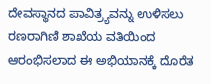ದೇವಸ್ಥಾನದ ಪಾವಿತ್ರ್ಯವನ್ನು ಉಳಿಸಲು ರಣರಾಗಿಣಿ ಶಾಖೆಯ ವತಿಯಿಂದ ಆರಂಭಿಸಲಾದ ಈ ಅಭಿಯಾನಕ್ಕೆ ದೊರೆತ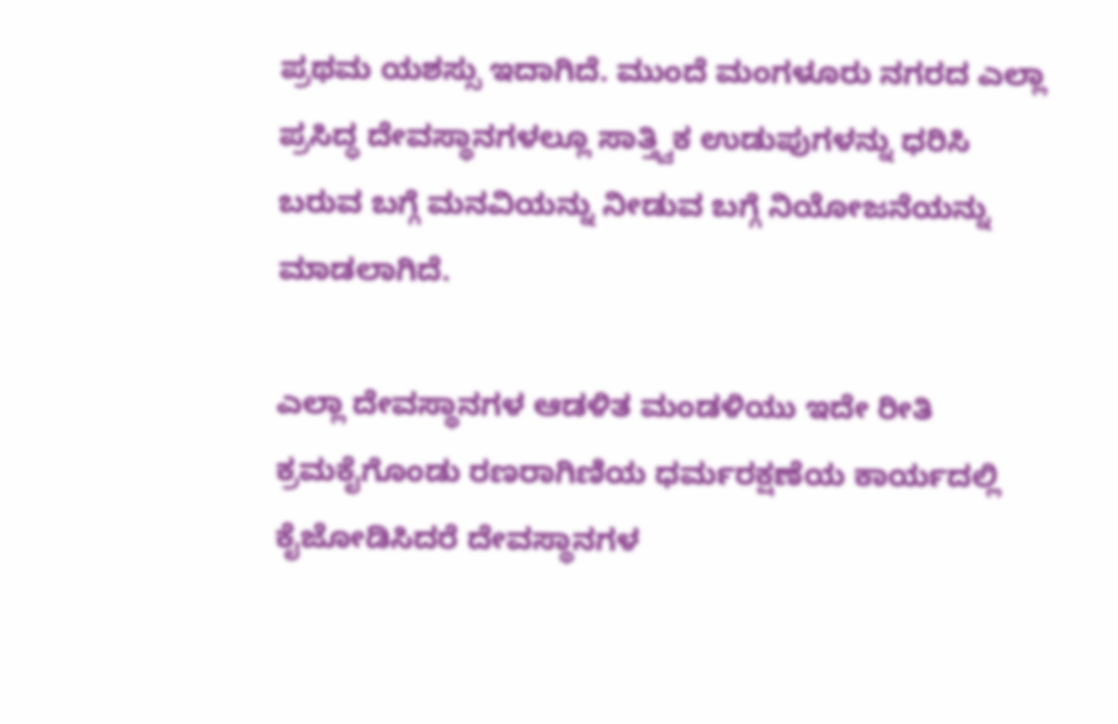ಪ್ರಥಮ ಯಶಸ್ಸು ಇದಾಗಿದೆ. ಮುಂದೆ ಮಂಗಳೂರು ನಗರದ ಎಲ್ಲಾ ಪ್ರಸಿದ್ಧ ದೇವಸ್ಥಾನಗಳಲ್ಲೂ ಸಾತ್ತ್ವಿಕ ಉಡುಪುಗಳನ್ನು ಧರಿಸಿ ಬರುವ ಬಗ್ಗೆ ಮನವಿಯನ್ನು ನೀಡುವ ಬಗ್ಗೆ ನಿಯೋಜನೆಯನ್ನು ಮಾಡಲಾಗಿದೆ.

ಎಲ್ಲಾ ದೇವಸ್ಥಾನಗಳ ಆಡಳಿತ ಮಂಡಳಿಯು ಇದೇ ರೀತಿ ಕ್ರಮಕೈಗೊಂಡು ರಣರಾಗಿಣಿಯ ಧರ್ಮರಕ್ಷಣೆಯ ಕಾರ್ಯದಲ್ಲಿ ಕೈಜೋಡಿಸಿದರೆ ದೇವಸ್ಥಾನಗಳ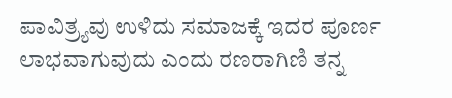ಪಾವಿತ್ರ್ಯವು ಉಳಿದು ಸಮಾಜಕ್ಕೆ ಇದರ ಪೂರ್ಣ ಲಾಭವಾಗುವುದು ಎಂದು ರಣರಾಗಿಣಿ ತನ್ನ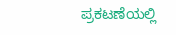ಪ್ರಕಟಣೆಯಲ್ಲಿ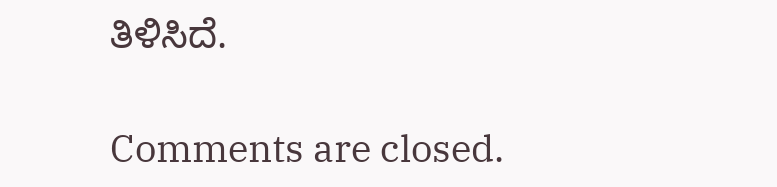ತಿಳಿಸಿದೆ.

Comments are closed.